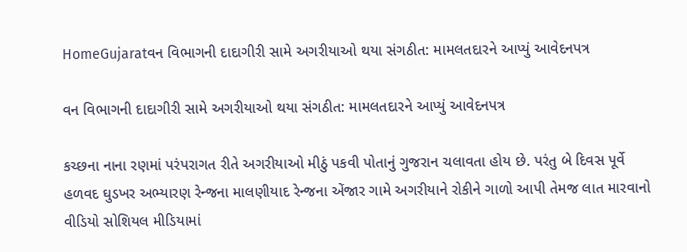HomeGujaratવન વિભાગની દાદાગીરી સામે અગરીયાઓ થયા સંગઠીત: મામલતદારને આપ્યું આવેદનપત્ર

વન વિભાગની દાદાગીરી સામે અગરીયાઓ થયા સંગઠીત: મામલતદારને આપ્યું આવેદનપત્ર

કચ્છના નાના રણમાં પરંપરાગત રીતે અગરીયાઓ મીઠું પકવી પોતાનું ગુજરાન ચલાવતા હોય છે. પરંતુ બે દિવસ પૂર્વે હળવદ ઘુડખર અભ્યારણ રેન્જના માલણીયાદ રેન્જના એંજાર ગામે અગરીયાને રોકીને ગાળો આપી તેમજ લાત મારવાનો વીડિયો સોશિયલ મીડિયામાં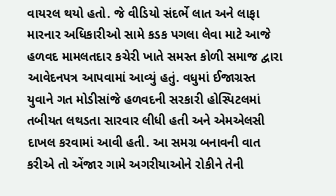વાયરલ થયો હતો. જે વીડિયો સંદર્ભે લાત અને લાફા મારનાર અધિકારીઓ સામે કડક પગલા લેવા માટે આજે હળવદ મામલતદાર કચેરી ખાતે સમસ્ત કોળી સમાજ દ્વારા આવેદનપત્ર આપવામાં આવ્યું હતું. વધુમાં ઈજાગ્રસ્ત યુવાને ગત મોડીસાંજે હળવદની સરકારી હોસ્પિટલમાં તબીયત લથડતા સારવાર લીધી હતી અને એમએલસી દાખલ કરવામાં આવી હતી. આ સમગ્ર બનાવની વાત કરીએ તો એંજાર ગામે અગરીયાઓને રોકીને તેની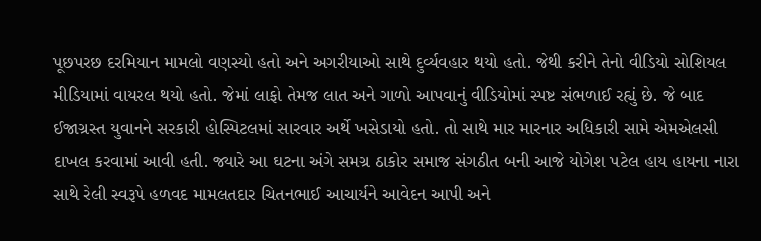પૂછપરછ દરમિયાન મામલો વણસ્યો હતો અને અગરીયાઓ સાથે દુર્વ્યવહાર થયો હતો. જેથી કરીને તેનો વીડિયો સોશિયલ મીડિયામાં વાયરલ થયો હતો. જેમાં લાફો તેમજ લાત અને ગાળો આપવાનું વીડિયોમાં સ્પષ્ટ સંભળાઈ રહ્યું છે. જે બાદ ઈજાગ્રસ્ત યુવાનને સરકારી હોસ્પિટલમાં સારવાર અર્થે ખસેડાયો હતો. તો સાથે માર મારનાર અધિકારી સામે એમએલસી દાખલ કરવામાં આવી હતી. જ્યારે આ ઘટના અંગે સમગ્ર ઠાકોર સમાજ સંગઠીત બની આજે યોગેશ પટેલ હાય હાયના નારા સાથે રેલી સ્વરૂપે હળવદ મામલતદાર ચિતનભાઈ આચાર્યને આવેદન આપી અને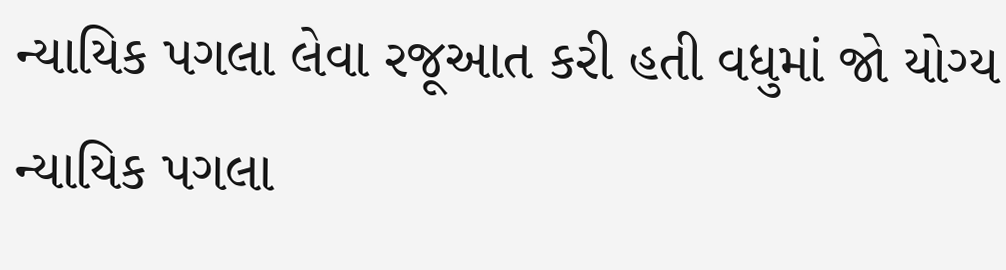ન્યાયિક પગલા લેવા રજૂઆત કરી હતી વધુમાં જો યોગ્ય ન્યાયિક પગલા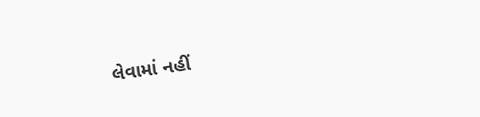લેવામાં નહીં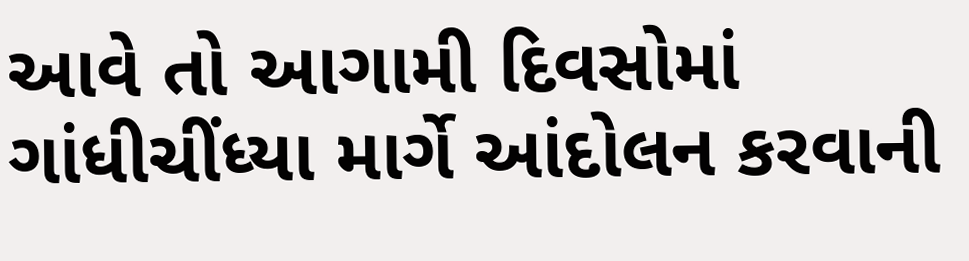આવે તો આગામી દિવસોમાં ગાંધીચીંધ્યા માર્ગે આંદોલન કરવાની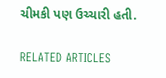ચીમકી પણ ઉચ્ચારી હતી.

RELATED ARTICLES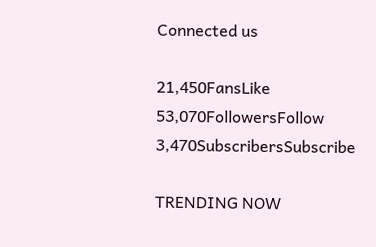Connected us

21,450FansLike
53,070FollowersFollow
3,470SubscribersSubscribe

TRENDING NOW